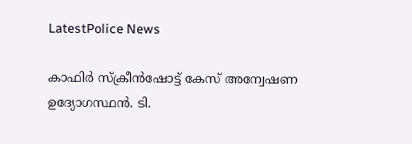LatestPolice News

കാഫിർ സ്ക്രീൻഷോട്ട് കേസ് അന്വേഷണ ഉദ്യോഗസ്ഥൻ. ടി.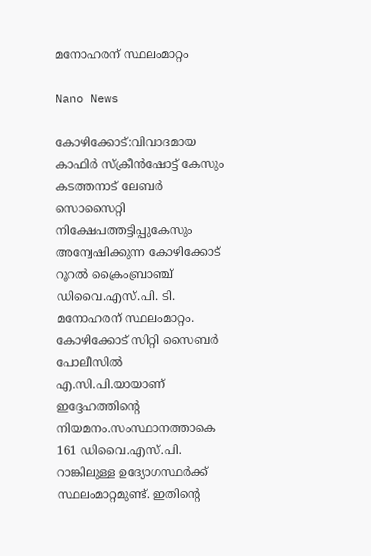മനോഹരന് സ്ഥലംമാറ്റം

Nano News

കോഴിക്കോട്:വിവാദമായ കാഫിർ സ്ക്രീൻഷോട്ട് കേസും കടത്തനാട് ലേബർ സൊസൈറ്റി നിക്ഷേപത്തട്ടിപ്പുകേസും അന്വേഷിക്കുന്ന കോഴിക്കോട് റൂറൽ ക്രൈംബ്രാഞ്ച് ഡിവൈ.എസ്.പി. ടി. മനോഹരന് സ്ഥലംമാറ്റം. കോഴിക്കോട് സിറ്റി സൈബർ പോലീസിൽ എ.സി.പി.യായാണ് ഇദ്ദേഹത്തിന്റെ നിയമനം.സംസ്ഥാനത്താകെ 161 ഡിവൈ.എസ്.പി. റാങ്കിലുള്ള ഉദ്യോഗസ്ഥർക്ക് സ്ഥലംമാറ്റമുണ്ട്. ഇതിന്റെ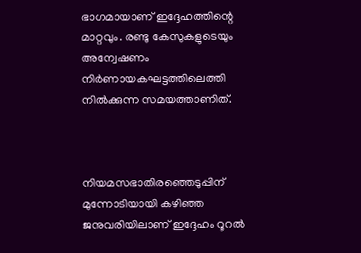ഭാഗമായാണ് ഇദ്ദേഹത്തിന്റെ മാറ്റവും. രണ്ടു കേസുകളുടെയും അന്വേഷണം നിർണായകഘട്ടത്തിലെത്തി നിൽക്കുന്ന സമയത്താണിത്.



നിയമസഭാതിരഞ്ഞെടുപ്പിന് മുന്നോടിയായി കഴിഞ്ഞ ജനുവരിയിലാണ് ഇദ്ദേഹം റൂറൽ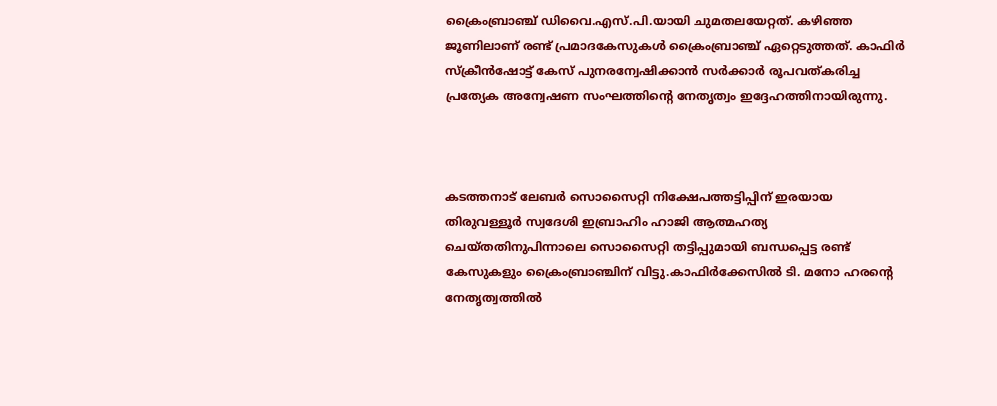ക്രൈംബ്രാഞ്ച് ഡിവൈ.എസ്.പി.യായി ചുമതലയേറ്റത്. കഴിഞ്ഞ ജൂണിലാണ് രണ്ട് പ്രമാദകേസുകൾ ക്രൈംബ്രാഞ്ച് ഏറ്റെടുത്തത്. കാഫിർ സ്ക്രീൻഷോട്ട് കേസ് പുനരന്വേഷിക്കാൻ സർക്കാർ രൂപവത്കരിച്ച പ്രത്യേക അന്വേഷണ സംഘത്തിന്റെ നേതൃത്വം ഇദ്ദേഹത്തിനായിരുന്നു.



കടത്തനാട് ലേബർ സൊസൈറ്റി നിക്ഷേപത്തട്ടിപ്പിന് ഇരയായ തിരുവള്ളൂർ സ്വദേശി ഇബ്രാഹിം ഹാജി ആത്മഹത്യ ചെയ്തതിനുപിന്നാലെ സൊസൈറ്റി തട്ടിപ്പുമായി ബന്ധപ്പെട്ട രണ്ട് കേസുകളും ക്രൈംബ്രാഞ്ചിന് വിട്ടു.കാഫിർക്കേസിൽ ടി. മനോ ഹരന്റെ നേതൃത്വത്തിൽ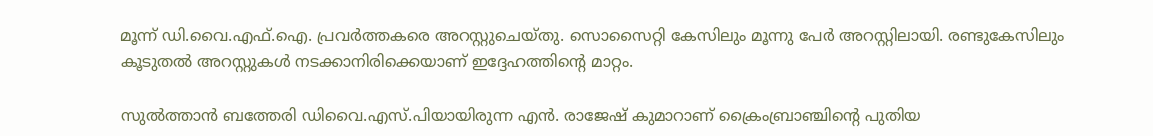മൂന്ന് ഡി.വൈ.എഫ്.ഐ. പ്രവർത്തകരെ അറസ്റ്റുചെയ്തു. സൊസൈറ്റി കേസിലും മൂന്നു പേർ അറസ്റ്റിലായി. രണ്ടുകേസിലും കൂടുതൽ അറസ്റ്റുകൾ നടക്കാനിരിക്കെയാണ് ഇദ്ദേഹത്തിന്റെ മാറ്റം.

സുൽത്താൻ ബത്തേരി ഡിവൈ.എസ്.പിയായിരുന്ന എൻ. രാജേഷ് കുമാറാണ് ക്രൈംബ്രാഞ്ചിന്റെ പുതിയ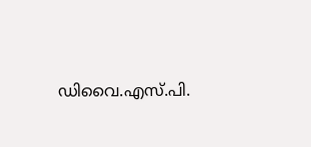ഡിവൈ.എസ്.പി.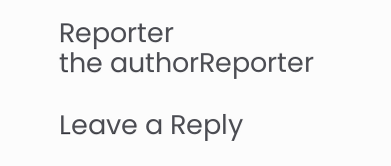Reporter
the authorReporter

Leave a Reply